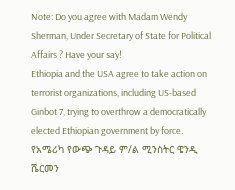Note: Do you agree with Madam Wendy Sherman, Under Secretary of State for Political Affairs ? Have your say!
Ethiopia and the USA agree to take action on terrorist organizations, including US-based Ginbot 7, trying to overthrow a democratically elected Ethiopian government by force.
የአሜሪካ የውጭ ጉዳይ ም/ል ሚንስትር ዌንዲ ሼርመን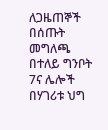ለጋዜጠኞች በሰጡት መግለጫ በተለይ ግንቦት 7ና ሌሎች በሃገሪቱ ህግ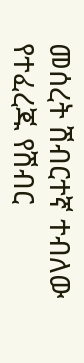መሰረት ሽብርተኛ ተብለው የተፈረጁ የሽብር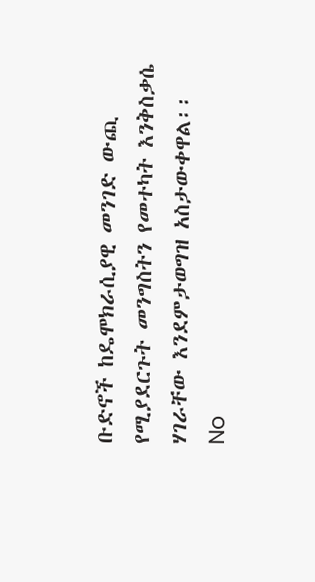ቡድኖች ከዴሞክራሲያዊ መንገድ ውጪ የሚያደርጉት መንግስትን የመተካት እንቅስቃሴ ሃገራቸው እንደምታወግዝ አስታውቀዋል፡፡
No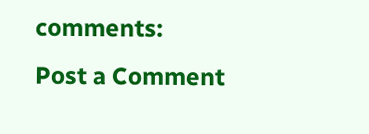comments:
Post a Comment